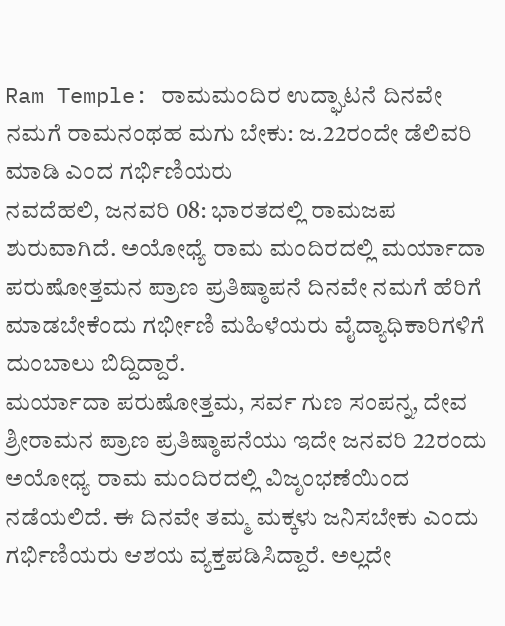Ram Temple: ರಾಮಮಂದಿರ ಉದ್ಘಾಟನೆ ದಿನವೇ ನಮಗೆ ರಾಮನಂಥಹ ಮಗು ಬೇಕು: ಜ.22ರಂದೇ ಡೆಲಿವರಿ ಮಾಡಿ ಎಂದ ಗರ್ಭಿಣಿಯರು
ನವದೆಹಲಿ, ಜನವರಿ 08: ಭಾರತದಲ್ಲಿ ರಾಮಜಪ ಶುರುವಾಗಿದೆ. ಅಯೋಧ್ಯೆ ರಾಮ ಮಂದಿರದಲ್ಲಿ ಮರ್ಯಾದಾ ಪರುಷೋತ್ತಮನ ಪ್ರಾಣ ಪ್ರತಿಷ್ಠಾಪನೆ ದಿನವೇ ನಮಗೆ ಹೆರಿಗೆ ಮಾಡಬೇಕೆಂದು ಗರ್ಭೀಣಿ ಮಹಿಳೆಯರು ವೈದ್ಯಾಧಿಕಾರಿಗಳಿಗೆ ದುಂಬಾಲು ಬಿದ್ದಿದ್ದಾರೆ.
ಮರ್ಯಾದಾ ಪರುಷೋತ್ತಮ, ಸರ್ವ ಗುಣ ಸಂಪನ್ನ, ದೇವ ಶ್ರೀರಾಮನ ಪ್ರಾಣ ಪ್ರತಿಷ್ಠಾಪನೆಯು ಇದೇ ಜನವರಿ 22ರಂದು ಅಯೋಧ್ಯ ರಾಮ ಮಂದಿರದಲ್ಲಿ ವಿಜೃಂಭಣೆಯಿಂದ ನಡೆಯಲಿದೆ. ಈ ದಿನವೇ ತಮ್ಮ ಮಕ್ಕಳು ಜನಿಸಬೇಕು ಎಂದು ಗರ್ಭಿಣಿಯರು ಆಶಯ ವ್ಯಕ್ತಪಡಿಸಿದ್ದಾರೆ. ಅಲ್ಲದೇ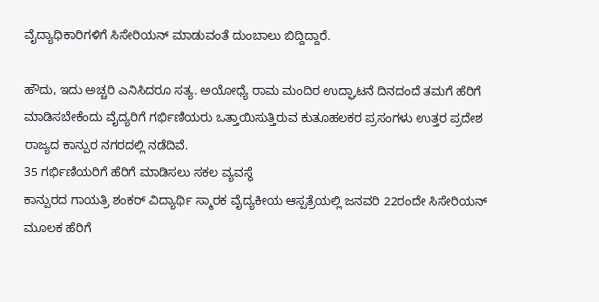ವೈದ್ಯಾಧಿಕಾರಿಗಳಿಗೆ ಸಿಸೇರಿಯನ್ ಮಾಡುವಂತೆ ದುಂಬಾಲು ಬಿದ್ದಿದ್ದಾರೆ.

ಹೌದು, ಇದು ಅಚ್ಚರಿ ಎನಿಸಿದರೂ ಸತ್ಯ. ಅಯೋಧ್ಯೆ ರಾಮ ಮಂದಿರ ಉದ್ಘಾಟನೆ ದಿನದಂದೆ ತಮಗೆ ಹೆರಿಗೆ ಮಾಡಿಸಬೇಕೆಂದು ವೈದ್ಯರಿಗೆ ಗರ್ಭಿಣಿಯರು ಒತ್ತಾಯಿಸುತ್ತಿರುವ ಕುತೂಹಲಕರ ಪ್ರಸಂಗಳು ಉತ್ತರ ಪ್ರದೇಶ ರಾಜ್ಯದ ಕಾನ್ಪುರ ನಗರದಲ್ಲಿ ನಡೆದಿವೆ.
35 ಗರ್ಭಿಣಿಯರಿಗೆ ಹೆರಿಗೆ ಮಾಡಿಸಲು ಸಕಲ ವ್ಯವಸ್ಥೆ
ಕಾನ್ಪುರದ ಗಾಯತ್ರಿ ಶಂಕರ್ ವಿದ್ಯಾರ್ಥಿ ಸ್ಮಾರಕ ವೈದ್ಯಕೀಯ ಆಸ್ಪತ್ರೆಯಲ್ಲಿ ಜನವರಿ 22ರಂದೇ ಸಿಸೇರಿಯನ್ ಮೂಲಕ ಹೆರಿಗೆ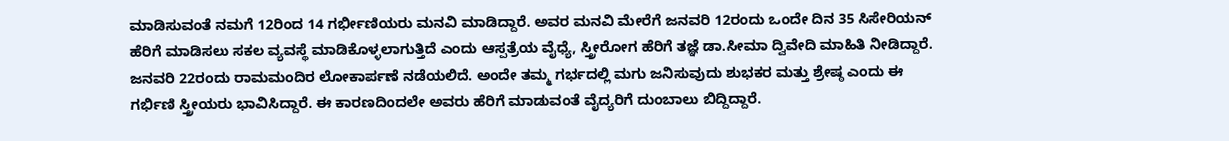ಮಾಡಿಸುವಂತೆ ನಮಗೆ 12ರಿಂದ 14 ಗರ್ಭೀಣಿಯರು ಮನವಿ ಮಾಡಿದ್ದಾರೆ. ಅವರ ಮನವಿ ಮೇರೆಗೆ ಜನವರಿ 12ರಂದು ಒಂದೇ ದಿನ 35 ಸಿಸೇರಿಯನ್ ಹೆರಿಗೆ ಮಾಡಿಸಲು ಸಕಲ ವ್ಯವಸ್ಥೆ ಮಾಡಿಕೊಳ್ಳಲಾಗುತ್ತಿದೆ ಎಂದು ಆಸ್ಪತ್ರೆಯ ವೈಧ್ಯೆ, ಸ್ತ್ರೀರೋಗ ಹೆರಿಗೆ ತಜ್ಞೆ ಡಾ.ಸೀಮಾ ದ್ವಿವೇದಿ ಮಾಹಿತಿ ನೀಡಿದ್ದಾರೆ.
ಜನವರಿ 22ರಂದು ರಾಮಮಂದಿರ ಲೋಕಾರ್ಪಣೆ ನಡೆಯಲಿದೆ. ಅಂದೇ ತಮ್ಮ ಗರ್ಭದಲ್ಲಿ ಮಗು ಜನಿಸುವುದು ಶುಭಕರ ಮತ್ತು ಶ್ರೇಷ್ಠ ಎಂದು ಈ ಗರ್ಭಿಣಿ ಸ್ತ್ರೀಯರು ಭಾವಿಸಿದ್ದಾರೆ. ಈ ಕಾರಣದಿಂದಲೇ ಅವರು ಹೆರಿಗೆ ಮಾಡುವಂತೆ ವೈದ್ಯರಿಗೆ ದುಂಬಾಲು ಬಿದ್ದಿದ್ದಾರೆ.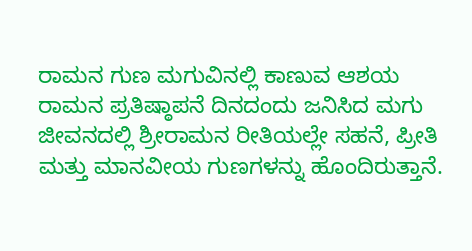ರಾಮನ ಗುಣ ಮಗುವಿನಲ್ಲಿ ಕಾಣುವ ಆಶಯ
ರಾಮನ ಪ್ರತಿಷ್ಠಾಪನೆ ದಿನದಂದು ಜನಿಸಿದ ಮಗು ಜೀವನದಲ್ಲಿ ಶ್ರೀರಾಮನ ರೀತಿಯಲ್ಲೇ ಸಹನೆ, ಪ್ರೀತಿ ಮತ್ತು ಮಾನವೀಯ ಗುಣಗಳನ್ನು ಹೊಂದಿರುತ್ತಾನೆ.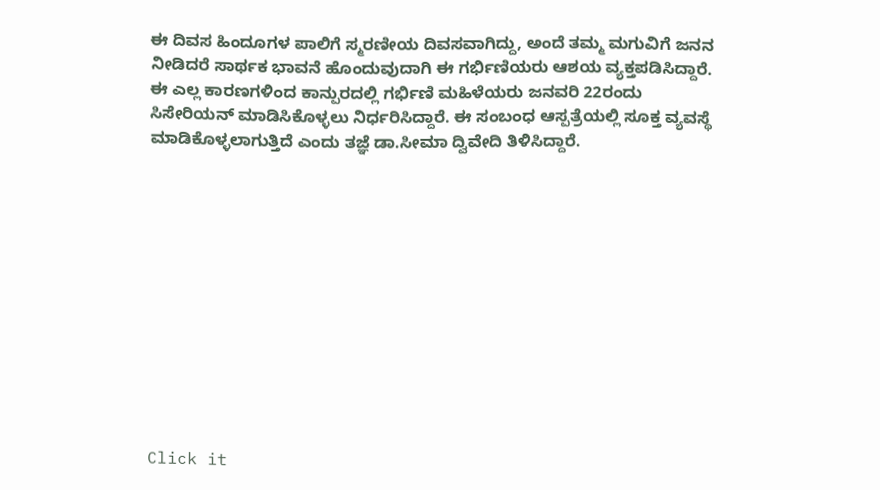ಈ ದಿವಸ ಹಿಂದೂಗಳ ಪಾಲಿಗೆ ಸ್ಮರಣೀಯ ದಿವಸವಾಗಿದ್ದು, ಅಂದೆ ತಮ್ಮ ಮಗುವಿಗೆ ಜನನ ನೀಡಿದರೆ ಸಾರ್ಥಕ ಭಾವನೆ ಹೊಂದುವುದಾಗಿ ಈ ಗರ್ಭಿಣಿಯರು ಆಶಯ ವ್ಯಕ್ತಪಡಿಸಿದ್ದಾರೆ.
ಈ ಎಲ್ಲ ಕಾರಣಗಳಿಂದ ಕಾನ್ಪುರದಲ್ಲಿ ಗರ್ಭಿಣಿ ಮಹಿಳೆಯರು ಜನವರಿ 22ರಂದು ಸಿಸೇರಿಯನ್ ಮಾಡಿಸಿಕೊಳ್ಳಲು ನಿರ್ಧರಿಸಿದ್ದಾರೆ. ಈ ಸಂಬಂಧ ಆಸ್ಪತ್ರೆಯಲ್ಲಿ ಸೂಕ್ತ ವ್ಯವಸ್ಥೆ ಮಾಡಿಕೊಳ್ಳಲಾಗುತ್ತಿದೆ ಎಂದು ತಜ್ಞೆ ಡಾ.ಸೀಮಾ ದ್ವಿವೇದಿ ತಿಳಿಸಿದ್ದಾರೆ.












Click it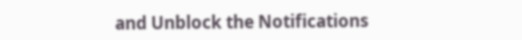and Unblock the Notifications